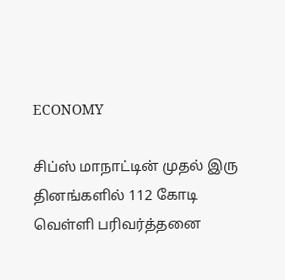ECONOMY

சிப்ஸ் மாநாட்டின் முதல் இரு தினங்களில் 112 கோடி வெள்ளி பரிவர்த்தனை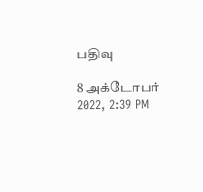பதிவு

8 அக்டோபர் 2022, 2:39 PM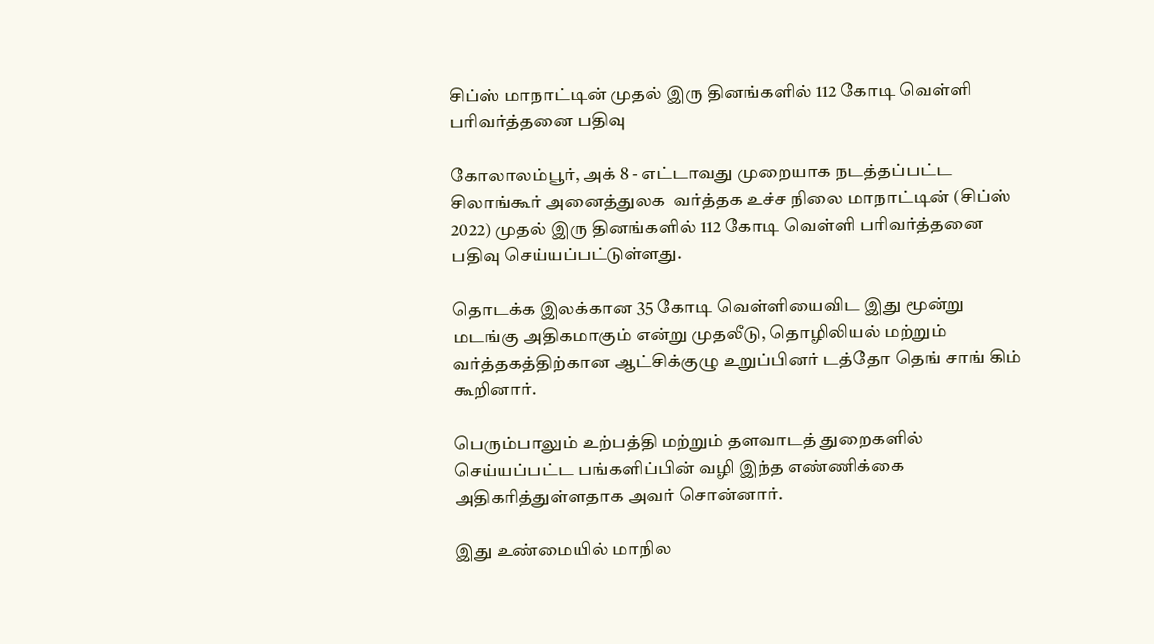சிப்ஸ் மாநாட்டின் முதல் இரு தினங்களில் 112 கோடி வெள்ளி பரிவர்த்தனை பதிவு

கோலாலம்பூர், அக் 8 - எட்டாவது முறையாக நடத்தப்பட்ட சிலாங்கூர் அனைத்துலக  வர்த்தக உச்ச நிலை மாநாட்டின் (சிப்ஸ் 2022) முதல் இரு தினங்களில் 112 கோடி வெள்ளி பரிவர்த்தனை பதிவு செய்யப்பட்டுள்ளது.

தொடக்க இலக்கான 35 கோடி வெள்ளியைவிட இது மூன்று மடங்கு அதிகமாகும் என்று முதலீடு, தொழிலியல் மற்றும் வர்த்தகத்திற்கான ஆட்சிக்குழு உறுப்பினர் டத்தோ தெங் சாங் கிம் கூறினார்.

பெரும்பாலும் உற்பத்தி மற்றும் தளவாடத் துறைகளில் செய்யப்பட்ட பங்களிப்பின் வழி இந்த எண்ணிக்கை அதிகரித்துள்ளதாக அவர் சொன்னார்.

இது உண்மையில் மாநில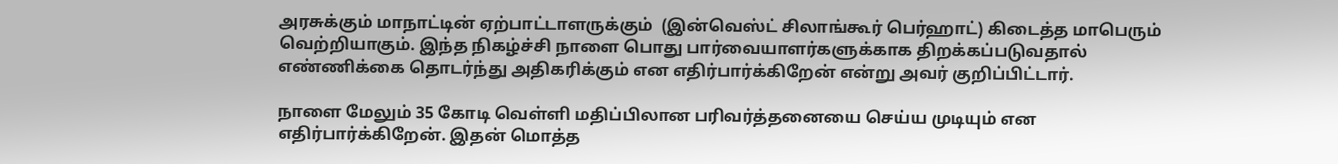அரசுக்கும் மாநாட்டின் ஏற்பாட்டாளருக்கும்  (இன்வெஸ்ட் சிலாங்கூர் பெர்ஹாட்) கிடைத்த மாபெரும் வெற்றியாகும். இந்த நிகழ்ச்சி நாளை பொது பார்வையாளர்களுக்காக திறக்கப்படுவதால் எண்ணிக்கை தொடர்ந்து அதிகரிக்கும் என எதிர்பார்க்கிறேன் என்று அவர் குறிப்பிட்டார்.

நாளை மேலும் 35 கோடி வெள்ளி மதிப்பிலான பரிவர்த்தனையை செய்ய முடியும் என எதிர்பார்க்கிறேன். இதன் மொத்த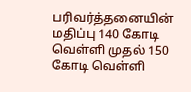பரிவர்த்தனையின் மதிப்பு 140 கோடி வெள்ளி முதல் 150 கோடி வெள்ளி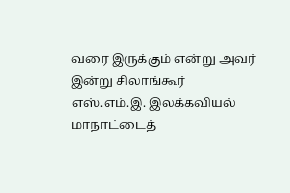வரை இருக்கும் என்று அவர் இன்று சிலாங்கூர் எஸ்.எம்.இ. இலக்கவியல் மாநாட்டைத்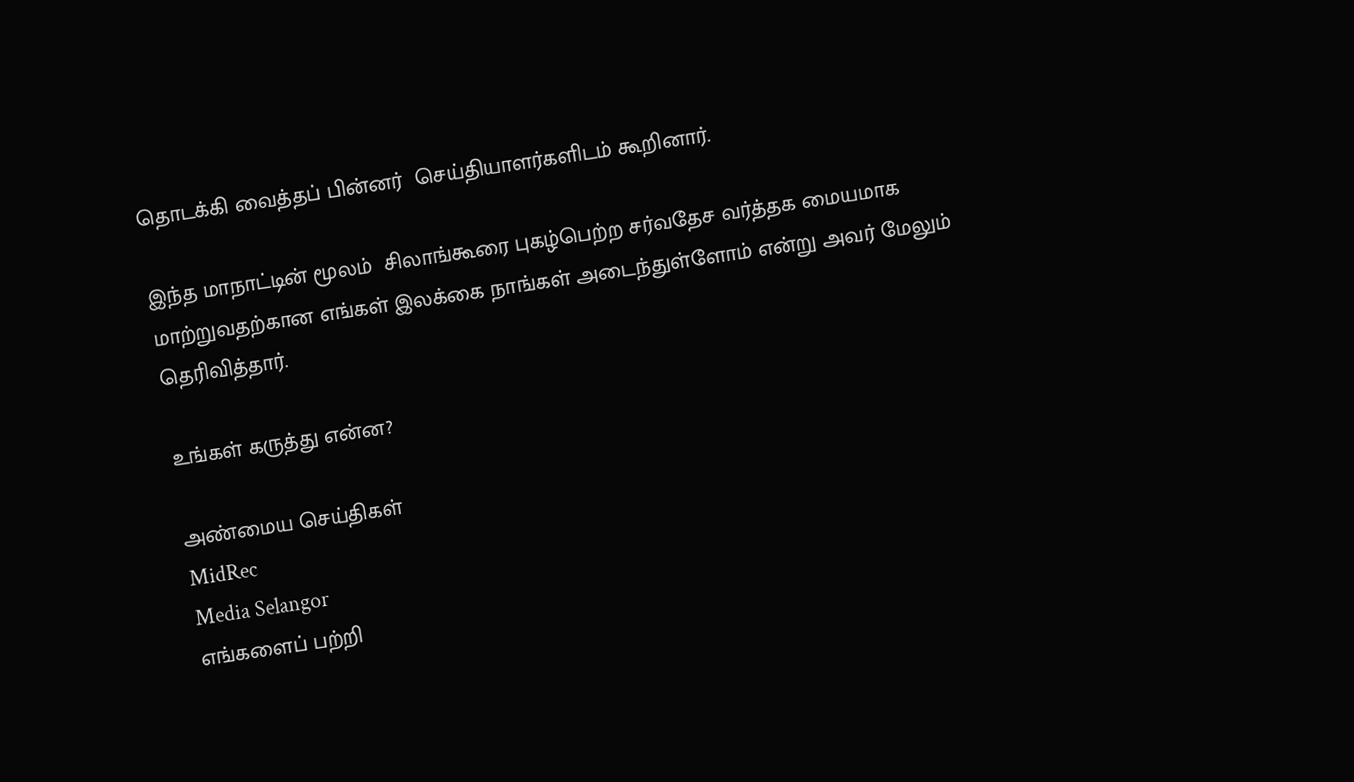தொடக்கி வைத்தப் பின்னர்  செய்தியாளர்களிடம் கூறினார்.

இந்த மாநாட்டின் மூலம்  சிலாங்கூரை புகழ்பெற்ற சர்வதேச வர்த்தக மையமாக மாற்றுவதற்கான எங்கள் இலக்கை நாங்கள் அடைந்துள்ளோம் என்று அவர் மேலும் தெரிவித்தார்.

உங்கள் கருத்து என்ன?

அண்மைய செய்திகள்
MidRec
Media Selangor
எங்களைப் பற்றி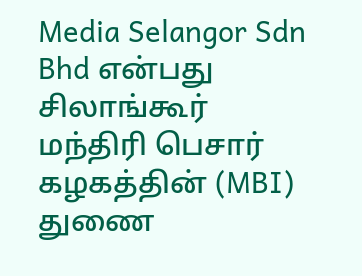Media Selangor Sdn Bhd என்பது சிலாங்கூர் மந்திரி பெசார் கழகத்தின் (MBI) துணை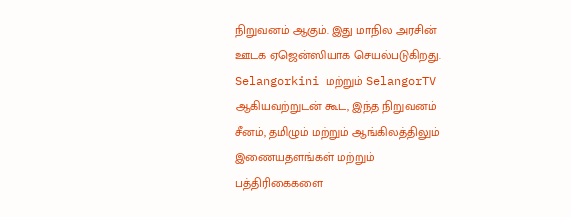நிறுவனம் ஆகும். இது மாநில அரசின் ஊடக ஏஜென்ஸியாக செயல்படுகிறது. Selangorkini மற்றும் SelangorTV ஆகியவற்றுடன் கூட, இந்த நிறுவனம் சீனம், தமிழும் மற்றும் ஆங்கிலத்திலும் இணையதளங்கள் மற்றும் பத்திரிகைகளை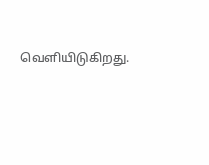வெளியிடுகிறது.